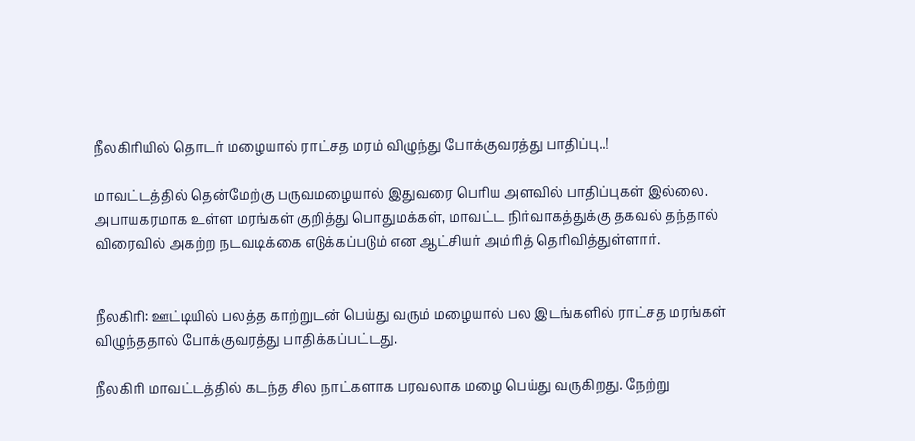நீலகிரியில் தொடர் மழையால் ராட்சத மரம் விழுந்து போக்குவரத்து பாதிப்பு..!

மாவட்டத்தில் தென்மேற்கு பருவமழையால் இதுவரை பெரிய அளவில் பாதிப்புகள் இல்லை. அபாயகரமாக உள்ள மரங்கள் குறித்து பொதுமக்கள், மாவட்ட நிர்வாகத்துக்கு தகவல் தந்தால் விரைவில் அகற்ற நடவடிக்கை எடுக்கப்படும் என ஆட்சியர் அம்ரித் தெரிவித்துள்ளார்.


நீலகிரி: ஊட்டியில் பலத்த காற்றுடன் பெய்து வரும் மழையால் பல இடங்களில் ராட்சத மரங்கள் விழுந்ததால் போக்குவரத்து பாதிக்கப்பட்டது.

நீலகிரி மாவட்டத்தில் கடந்த சில நாட்களாக பரவலாக மழை பெய்து வருகிறது. நேற்று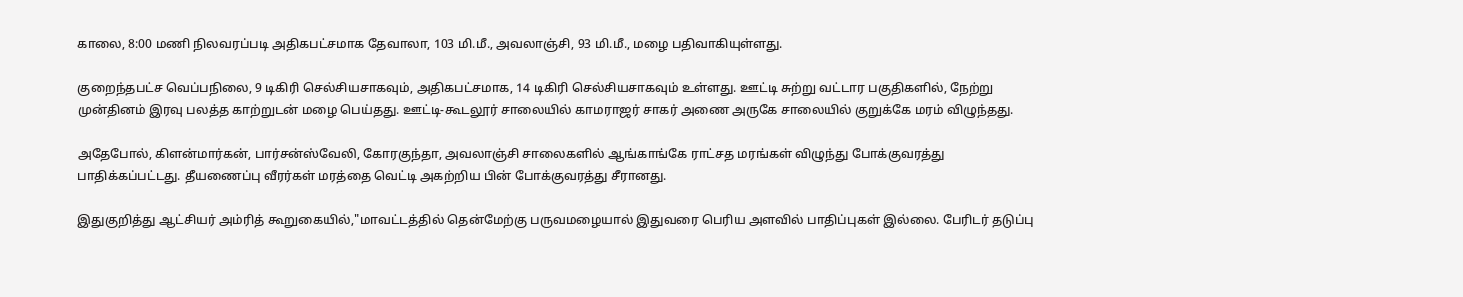காலை, 8:00 மணி நிலவரப்படி அதிகபட்சமாக தேவாலா, 103 மி.மீ., அவலாஞ்சி, 93 மி.மீ., மழை பதிவாகியுள்ளது.

குறைந்தபட்ச வெப்பநிலை, 9 டிகிரி செல்சியசாகவும், அதிகபட்சமாக, 14 டிகிரி செல்சியசாகவும் உள்ளது. ஊட்டி சுற்று வட்டார பகுதிகளில், நேற்று முன்தினம் இரவு பலத்த காற்றுடன் மழை பெய்தது. ஊட்டி-கூடலூர் சாலையில் காமராஜர் சாகர் அணை அருகே சாலையில் குறுக்கே மரம் விழுந்தது.

அதேபோல், கிளன்மார்கன், பார்சன்ஸ்வேலி, கோரகுந்தா, அவலாஞ்சி சாலைகளில் ஆங்காங்கே ராட்சத மரங்கள் விழுந்து போக்குவரத்து பாதிக்கப்பட்டது. தீயணைப்பு வீரர்கள் மரத்தை வெட்டி அகற்றிய பின் போக்குவரத்து சீரானது.

இதுகுறித்து ஆட்சியர் அம்ரித் கூறுகையில்,"மாவட்டத்தில் தென்மேற்கு பருவமழையால் இதுவரை பெரிய அளவில் பாதிப்புகள் இல்லை. பேரிடர் தடுப்பு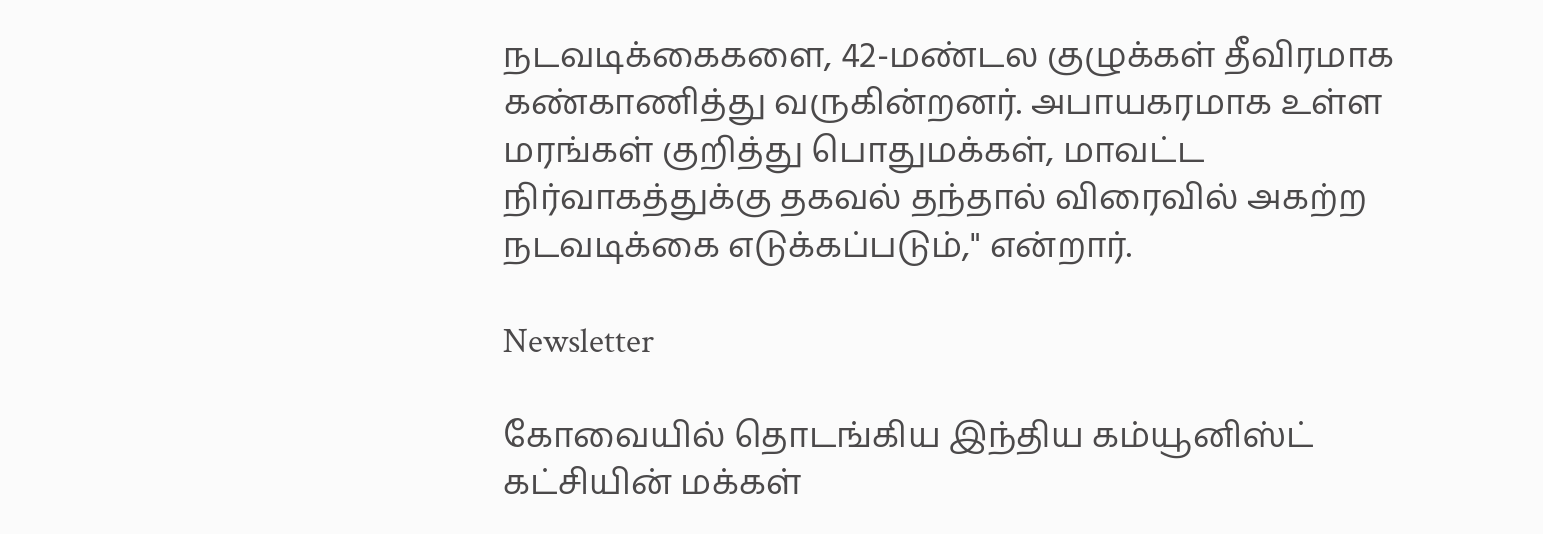நடவடிக்கைகளை, 42-மண்டல குழுக்கள் தீவிரமாக கண்காணித்து வருகின்றனர். அபாயகரமாக உள்ள மரங்கள் குறித்து பொதுமக்கள், மாவட்ட நிர்வாகத்துக்கு தகவல் தந்தால் விரைவில் அகற்ற நடவடிக்கை எடுக்கப்படும்," என்றார்.

Newsletter

கோவையில் தொடங்கிய இந்திய கம்யூனிஸ்ட் கட்சியின் மக்கள்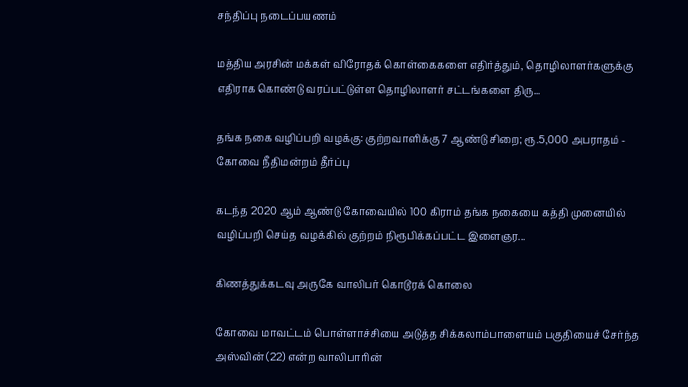சந்திப்பு நடைப்பயணம்

மத்திய அரசின் மக்கள் விரோதக் கொள்கைகளை எதிர்த்தும், தொழிலாளர்களுக்கு எதிராக கொண்டு வரப்பட்டுள்ள தொழிலாளர் சட்டங்களை திரு...

தங்க நகை வழிப்பறி வழக்கு: குற்றவாளிக்கு 7 ஆண்டு சிறை; ரூ.5,000 அபராதம் - கோவை நீதிமன்றம் தீர்ப்பு

கடந்த 2020 ஆம் ஆண்டு கோவையில் 100 கிராம் தங்க நகையை கத்தி முனையில் வழிப்பறி செய்த வழக்கில் குற்றம் நிரூபிக்கப்பட்ட இளைஞர...

கிணத்துக்கடவு அருகே வாலிபர் கொடூரக் கொலை

கோவை மாவட்டம் பொள்ளாச்சியை அடுத்த சிக்கலாம்பாளையம் பகுதியைச் சேர்ந்த அஸ்வின் (22) என்ற வாலிபாரின்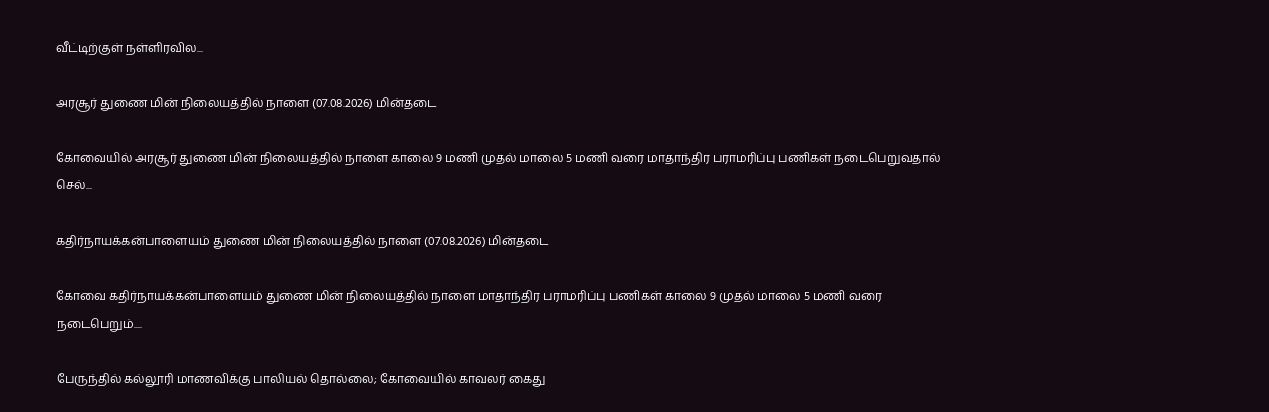வீட்டிற்குள் நள்ளிரவில...

அரசூர் துணை மின் நிலையத்தில் நாளை (07.08.2026) மின்தடை

கோவையில் அரசூர் துணை மின் நிலையத்தில் நாளை காலை 9 மணி முதல் மாலை 5 மணி வரை மாதாந்திர பராமரிப்பு பணிகள் நடைபெறுவதால் செல்...

கதிர்நாயக்கன்பாளையம் துணை மின் நிலையத்தில் நாளை (07.08.2026) மின்தடை

கோவை கதிர்நாயக்கன்பாளையம் துணை மின் நிலையத்தில் நாளை மாதாந்திர பராமரிப்பு பணிகள் காலை 9 முதல் மாலை 5 மணி வரை நடைபெறும்....

பேருந்தில் கல்லூரி மாணவிக்கு பாலியல் தொல்லை; கோவையில் காவலர் கைது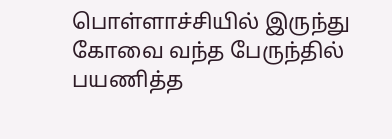பொள்ளாச்சியில் இருந்து கோவை வந்த பேருந்தில் பயணித்த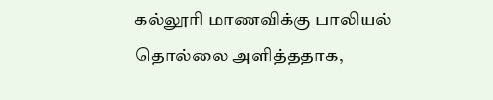கல்லூரி மாணவிக்கு பாலியல் தொல்லை அளித்ததாக,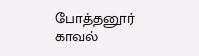போத்தனூர் காவல்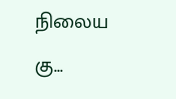நிலைய கு...